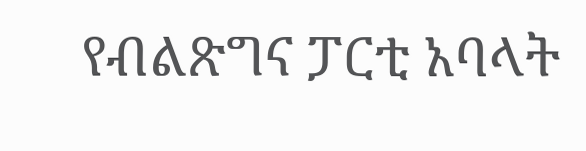የብልጽግና ፓርቲ አባላት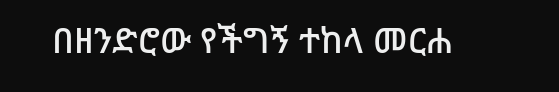በዘንድሮው የችግኝ ተከላ መርሐ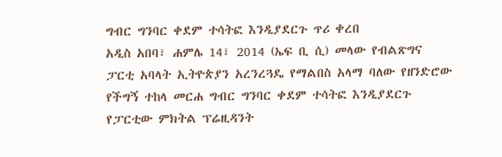ግብር ግንባር ቀደም ተሳትፎ እንዲያደርጉ ጥሪ ቀረበ
አዲስ አበባ፣ ሐምሌ 14፣ 2014 (ኤፍ ቢ ሲ) መላው የብልጽግና ፓርቲ አባላት ኢትዮጵያን አረንረጓዴ የማልበስ አላማ ባለው የዘንድሮው የችግኝ ተከላ መርሐ ግብር ግንባር ቀደም ተሳትፎ እንዲያደርጉ የፓርቲው ምክትል ፕሬዚዳንት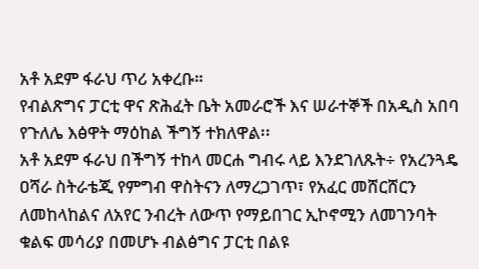አቶ አደም ፋራህ ጥሪ አቀረቡ።
የብልጽግና ፓርቲ ዋና ጽሕፈት ቤት አመራሮች እና ሠራተኞች በአዲስ አበባ የጉለሌ እፅዋት ማዕከል ችግኝ ተክለዋል፡፡
አቶ አደም ፋራህ በችግኝ ተከላ መርሐ ግብሩ ላይ እንደገለጹት÷ የአረንጓዴ ዐሻራ ስትራቴጂ የምግብ ዋስትናን ለማረጋገጥ፣ የአፈር መሸርሸርን ለመከላከልና ለአየር ንብረት ለውጥ የማይበገር ኢኮኖሚን ለመገንባት ቁልፍ መሳሪያ በመሆኑ ብልፅግና ፓርቲ በልዩ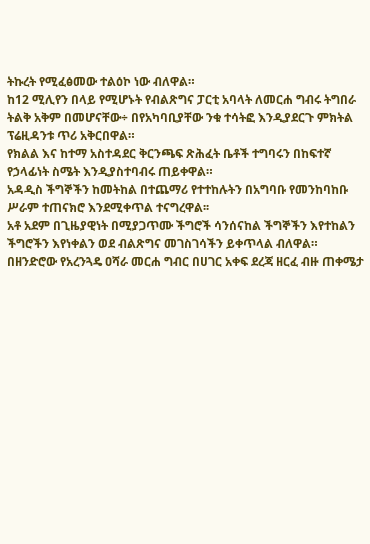ትኩረት የሚፈፅመው ተልዕኮ ነው ብለዋል።
ከ12 ሚሊየን በላይ የሚሆኑት የብልጽግና ፓርቲ አባላት ለመርሐ ግብሩ ትግበራ ትልቅ አቅም በመሆናቸው÷ በየአካባቢያቸው ንቁ ተሳትፎ እንዲያደርጉ ምክትል ፕሬዚዳንቱ ጥሪ አቅርበዋል።
የክልል እና ከተማ አስተዳደር ቅርንጫፍ ጽሕፈት ቤቶች ተግባሩን በከፍተኛ የኃላፊነት ስሜት እንዲያስተባብሩ ጠይቀዋል።
አዳዲስ ችግኞችን ከመትከል በተጨማሪ የተተከሉትን በአግባቡ የመንከባከቡ ሥራም ተጠናክሮ እንደሚቀጥል ተናግረዋል፡፡
አቶ አደም በጊዜያዊነት በሚያጋጥሙ ችግሮች ሳንሰናከል ችግኞችን እየተከልን ችግሮችን እየነቀልን ወደ ብልጽግና መገስገሳችን ይቀጥላል ብለዋል።
በዘንድሮው የአረንጓዴ ዐሻራ መርሐ ግብር በሀገር አቀፍ ደረጃ ዘርፈ ብዙ ጠቀሜታ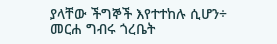ያላቸው ችግኞች እየተተከሉ ሲሆን÷ መርሐ ግብሩ ጎረቤት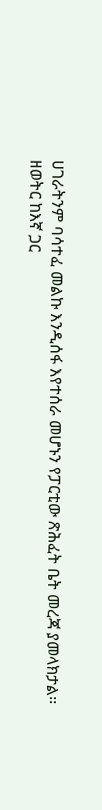ሀገራትንም ባሳተፈ መልኩ እንዲሰፋ እየተሰራ መሆኑን የፓርቲው ጽሕፈት ቤት መረጃ ያመላክታል፡፡
ዘወትር ከእኛ ጋር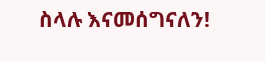ስላሉ እናመሰግናለን!